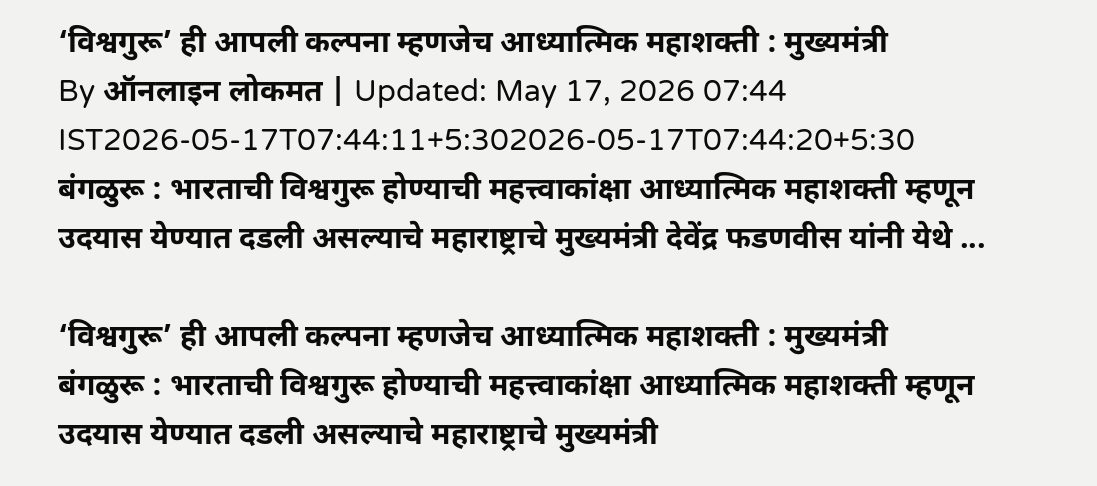‘विश्वगुरू’ ही आपली कल्पना म्हणजेच आध्यात्मिक महाशक्ती : मुख्यमंत्री
By ऑनलाइन लोकमत | Updated: May 17, 2026 07:44 IST2026-05-17T07:44:11+5:302026-05-17T07:44:20+5:30
बंगळुरू : भारताची विश्वगुरू होण्याची महत्त्वाकांक्षा आध्यात्मिक महाशक्ती म्हणून उदयास येण्यात दडली असल्याचे महाराष्ट्राचे मुख्यमंत्री देवेंद्र फडणवीस यांनी येथे ...

‘विश्वगुरू’ ही आपली कल्पना म्हणजेच आध्यात्मिक महाशक्ती : मुख्यमंत्री
बंगळुरू : भारताची विश्वगुरू होण्याची महत्त्वाकांक्षा आध्यात्मिक महाशक्ती म्हणून उदयास येण्यात दडली असल्याचे महाराष्ट्राचे मुख्यमंत्री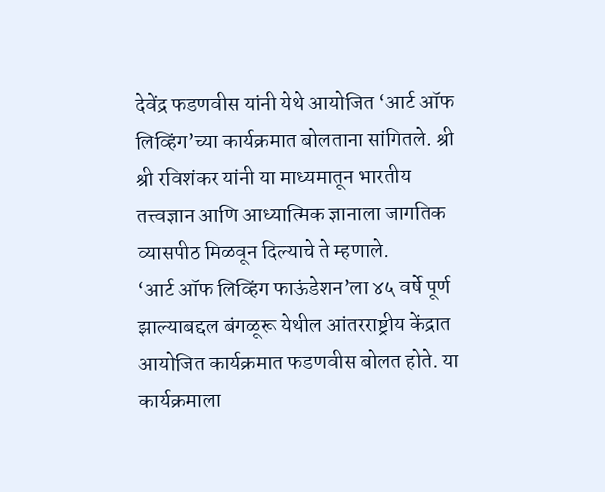देवेंद्र फडणवीस यांनी येथे आयोजित ‘आर्ट ऑफ लिव्हिंग’च्या कार्यक्रमात बोलताना सांगितले. श्री श्री रविशंकर यांनी या माध्यमातून भारतीय तत्त्वज्ञान आणि आध्यात्मिक ज्ञानाला जागतिक व्यासपीठ मिळवून दिल्याचे ते म्हणाले.
‘आर्ट ऑफ लिव्हिंग फाऊंडेशन’ला ४५ वर्षे पूर्ण झाल्याबद्दल बंगळूरू येथील आंतरराष्ट्रीय केंद्रात आयोजित कार्यक्रमात फडणवीस बोलत होते. या कार्यक्रमाला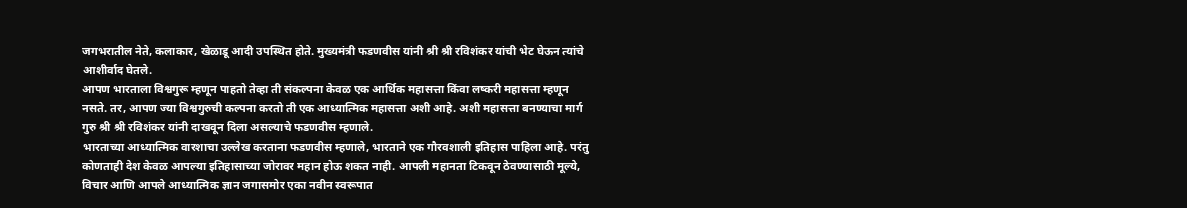जगभरातील नेते, कलाकार, खेळाडू आदी उपस्थित होते. मुख्यमंत्री फडणवीस यांनी श्री श्री रविशंकर यांची भेट घेऊन त्यांचे आशीर्वाद घेतले.
आपण भारताला विश्वगुरू म्हणून पाहतो तेव्हा ती संकल्पना केवळ एक आर्थिक महासत्ता किंवा लष्करी महासत्ता म्हणून नसते. तर, आपण ज्या विश्वगुरुची कल्पना करतो ती एक आध्यात्मिक महासत्ता अशी आहे. अशी महासत्ता बनण्याचा मार्ग गुरु श्री श्री रविशंकर यांनी दाखवून दिला असल्याचे फडणवीस म्हणाले.
भारताच्या आध्यात्मिक वारशाचा उल्लेख करताना फडणवीस म्हणाले, भारताने एक गौरवशाली इतिहास पाहिला आहे. परंतु कोणताही देश केवळ आपल्या इतिहासाच्या जोरावर महान होऊ शकत नाही. आपली महानता टिकवून ठेवण्यासाठी मूल्ये, विचार आणि आपले आध्यात्मिक ज्ञान जगासमोर एका नवीन स्वरूपात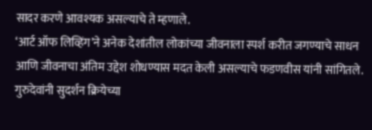सादर करणे आवश्यक असल्याचे ते म्हणाले.
‘आर्ट ऑफ लिव्हिंग’ने अनेक देशांतील लोकांच्या जीवनाला स्पर्श करीत जगण्याचे साधन आणि जीवनाचा अंतिम उद्देश शोधण्यास मदत केली असल्याचे फडणवीस यांनी सांगितले. गुरुदेवांनी सुदर्शन क्रियेच्या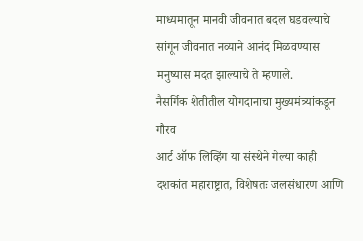माध्यमातून मानवी जीवनात बदल घडवल्याचे सांगून जीवनात नव्याने आनंद मिळवण्यास मनुष्यास मदत झाल्याचे ते म्हणाले.
नैसर्गिक शेतीतील योगदानाचा मुख्यमंत्र्यांकडून गौरव
आर्ट ऑफ लिव्हिंग या संस्थेने गेल्या काही दशकांत महाराष्ट्रात, विशेषतः जलसंधारण आणि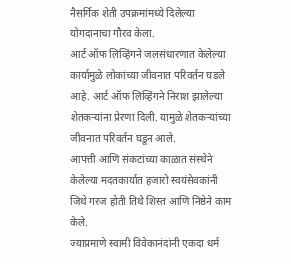नैसर्गिक शेती उपक्रमांमध्ये दिलेल्या योगदानाचा गौरव केला.
आर्ट ऑफ लिव्हिंगने जलसंधारणात केलेल्या कार्यामुळे लोकांच्या जीवनात परिवर्तन घडले आहे. आर्ट ऑफ लिव्हिंगने निराश झालेल्या शेतकऱ्यांना प्रेरणा दिली. यामुळे शेतकऱ्यांच्या जीवनात परिवर्तन घडून आले.
आपत्ती आणि संकटांच्या काळात संस्थेने केलेल्या मदतकार्यात हजारो स्वयंसेवकांनी जिथे गरज होती तिथे शिस्त आणि निष्ठेने काम केले.
ज्याप्रमाणे स्वामी विवेकानंदांनी एकदा धर्म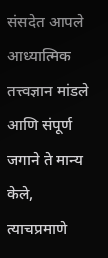संसदेत आपले आध्यात्मिक तत्त्वज्ञान मांडले आणि संपूर्ण जगाने ते मान्य केले, त्याचप्रमाणे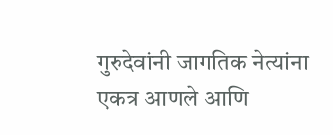गुरुदेवांनी जागतिक नेत्यांना एकत्र आणले आणि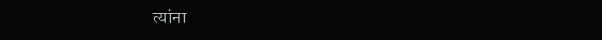त्यांना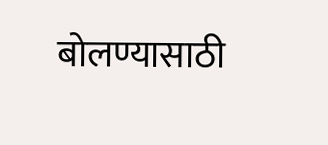बोलण्यासाठी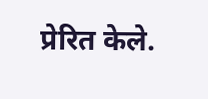प्रेरित केले.